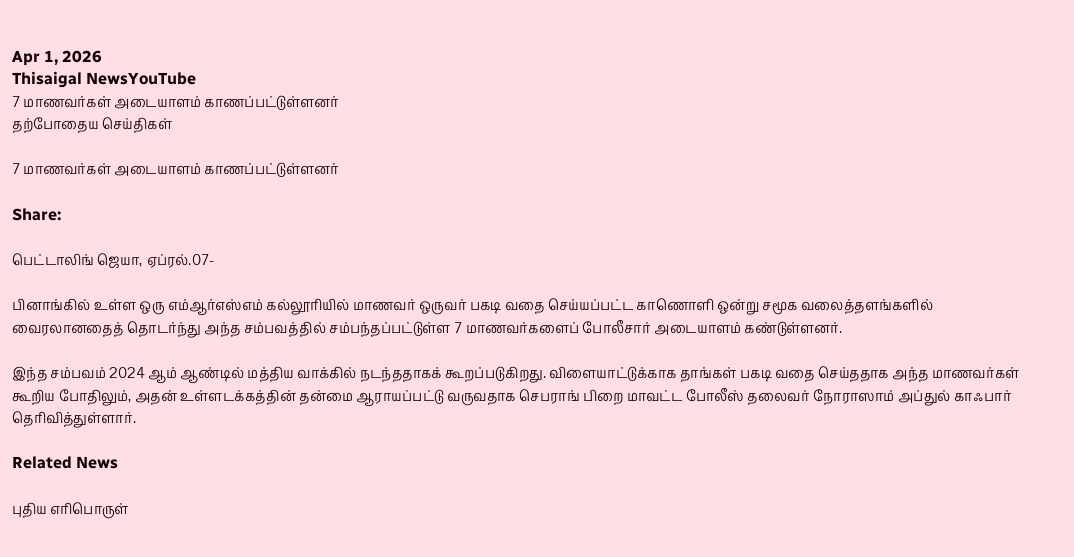Apr 1, 2026
Thisaigal NewsYouTube
7 மாணவர்கள் அடையாளம் காணப்பட்டுள்ளனர்
தற்போதைய செய்திகள்

7 மாணவர்கள் அடையாளம் காணப்பட்டுள்ளனர்

Share:

பெட்டாலிங் ஜெயா, ஏப்ரல்.07-

பினாங்கில் உள்ள ஒரு எம்ஆர்எஸ்எம் கல்லூரியில் மாணவர் ஒருவர் பகடி வதை செய்யப்பட்ட காணொளி ஒன்று சமூக வலைத்தளங்களில் வைரலானதைத் தொடர்ந்து அந்த சம்பவத்தில் சம்பந்தப்பட்டுள்ள 7 மாணவர்களைப் போலீசார் அடையாளம் கண்டுள்ளனர்.

இந்த சம்பவம் 2024 ஆம் ஆண்டில் மத்திய வாக்கில் நடந்ததாகக் கூறப்படுகிறது. விளையாட்டுக்காக தாங்கள் பகடி வதை செய்ததாக அந்த மாணவர்கள் கூறிய போதிலும், அதன் உள்ளடக்கத்தின் தன்மை ஆராயப்பட்டு வருவதாக செபராங் பிறை மாவட்ட போலீஸ் தலைவர் நோராஸாம் அப்துல் காஃபார் தெரிவித்துள்ளார்.

Related News

புதிய எரிபொருள்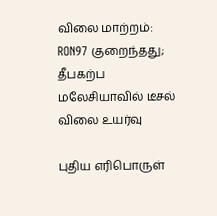விலை மாற்றம்: RON97 குறைந்தது; தீபகற்ப மலேசியாவில் டீசல் விலை உயர்வு

புதிய எரிபொருள்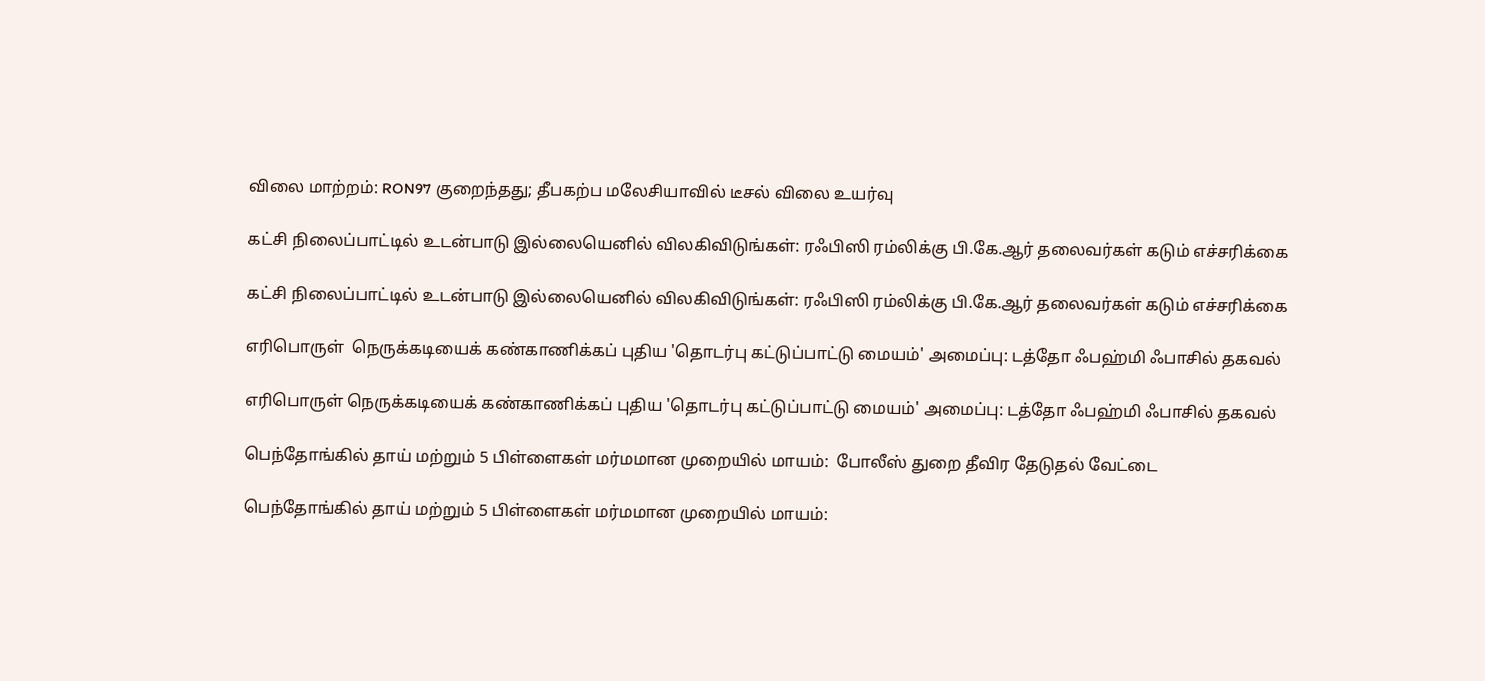விலை மாற்றம்: RON97 குறைந்தது; தீபகற்ப மலேசியாவில் டீசல் விலை உயர்வு

கட்சி நிலைப்பாட்டில் உடன்பாடு இல்லையெனில் விலகிவிடுங்கள்: ரஃபிஸி ரம்லிக்கு பி.கே.ஆர் தலைவர்கள் கடும் எச்சரிக்கை

கட்சி நிலைப்பாட்டில் உடன்பாடு இல்லையெனில் விலகிவிடுங்கள்: ரஃபிஸி ரம்லிக்கு பி.கே.ஆர் தலைவர்கள் கடும் எச்சரிக்கை

எரிபொருள்  நெருக்கடியைக் கண்காணிக்கப் புதிய 'தொடர்பு கட்டுப்பாட்டு மையம்' அமைப்பு: டத்தோ ஃபஹ்மி ஃபாசில் தகவல்

எரிபொருள் நெருக்கடியைக் கண்காணிக்கப் புதிய 'தொடர்பு கட்டுப்பாட்டு மையம்' அமைப்பு: டத்தோ ஃபஹ்மி ஃபாசில் தகவல்

பெந்தோங்கில் தாய் மற்றும் 5 பிள்ளைகள் மர்மமான முறையில் மாயம்:  போலீஸ் துறை தீவிர தேடுதல் வேட்டை

பெந்தோங்கில் தாய் மற்றும் 5 பிள்ளைகள் மர்மமான முறையில் மாயம்: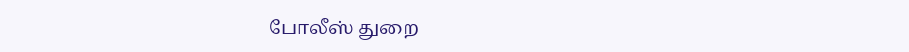போலீஸ் துறை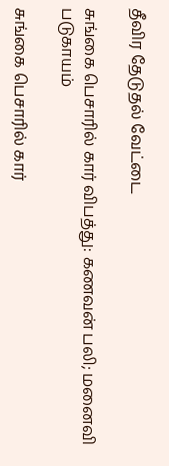தீவிர தேடுதல் வேட்டை

சுங்கை பெசாரில் கார் விபத்து: கணவன் பலி; மனைவி படுகாயம்

சுங்கை பெசாரில் கார்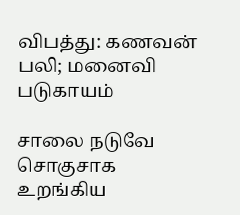விபத்து: கணவன் பலி; மனைவி படுகாயம்

சாலை நடுவே சொகுசாக உறங்கிய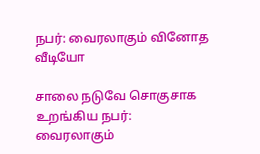நபர்: வைரலாகும் வினோத வீடியோ

சாலை நடுவே சொகுசாக உறங்கிய நபர்: வைரலாகும்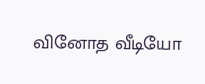வினோத வீடியோ